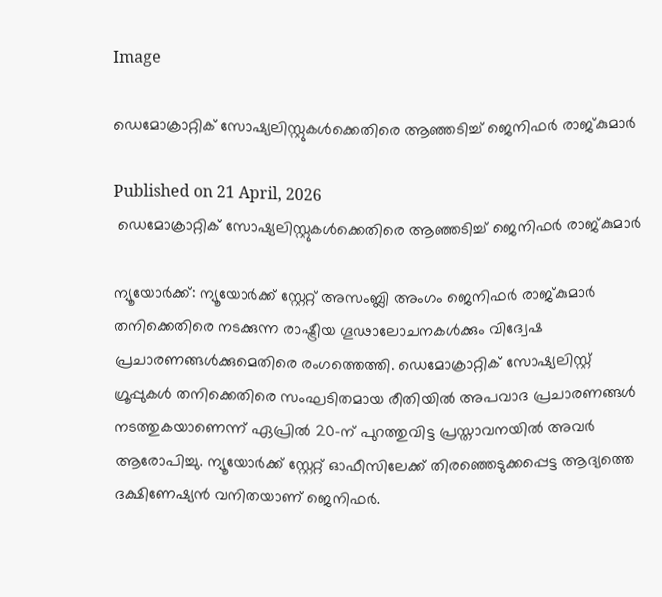Image

ഡെമോക്രാറ്റിക് സോഷ്യലിസ്റ്റുകൾക്കെതിരെ ആഞ്ഞടിച്ച് ജെനിഫർ രാജ്കുമാർ

Published on 21 April, 2026
 ഡെമോക്രാറ്റിക് സോഷ്യലിസ്റ്റുകൾക്കെതിരെ ആഞ്ഞടിച്ച് ജെനിഫർ രാജ്കുമാർ

ന്യൂയോർക്ക്: ന്യൂയോർക്ക് സ്റ്റേറ്റ് അസംബ്ലി അംഗം ജെനിഫർ രാജ്കുമാർ തനിക്കെതിരെ നടക്കുന്ന രാഷ്ട്രീയ ഗൂഢാലോചനകൾക്കും വിദ്വേഷ പ്രചാരണങ്ങൾക്കുമെതിരെ രംഗത്തെത്തി. ഡെമോക്രാറ്റിക് സോഷ്യലിസ്റ്റ് ഗ്രൂപ്പുകൾ തനിക്കെതിരെ സംഘടിതമായ രീതിയിൽ അപവാദ പ്രചാരണങ്ങൾ നടത്തുകയാണെന്ന് ഏപ്രിൽ 20-ന് പുറത്തുവിട്ട പ്രസ്താവനയിൽ അവർ ആരോപിച്ചു. ന്യൂയോർക്ക് സ്റ്റേറ്റ് ഓഫീസിലേക്ക് തിരഞ്ഞെടുക്കപ്പെട്ട ആദ്യത്തെ ദക്ഷിണേഷ്യൻ വനിതയാണ് ജെനിഫർ.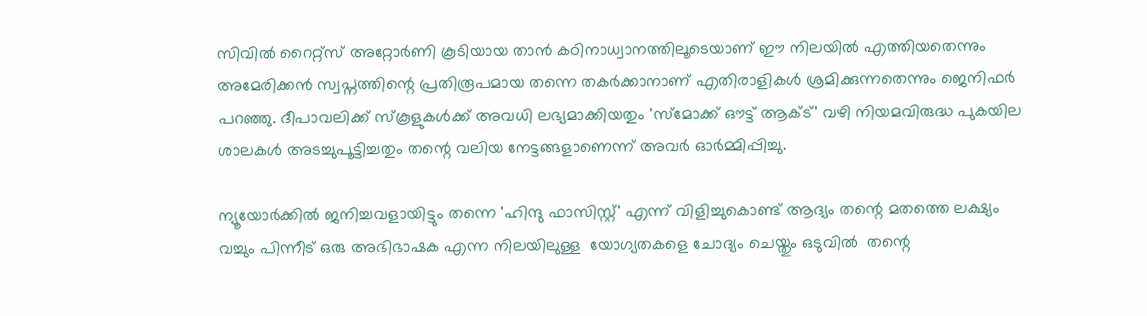സിവിൽ റൈറ്റ്‌സ് അറ്റോർണി കൂടിയായ താൻ കഠിനാധ്വാനത്തിലൂടെയാണ് ഈ നിലയിൽ എത്തിയതെന്നും അമേരിക്കൻ സ്വപ്നത്തിന്റെ പ്രതിരൂപമായ തന്നെ തകർക്കാനാണ് എതിരാളികൾ ശ്രമിക്കുന്നതെന്നും ജെനിഫർ പറഞ്ഞു. ദീപാവലിക്ക് സ്കൂളുകൾക്ക് അവധി ലഭ്യമാക്കിയതും 'സ്മോക്ക് ഔട്ട് ആക്ട്' വഴി നിയമവിരുദ്ധ പുകയില ശാലകൾ അടച്ചുപൂട്ടിച്ചതും തന്റെ വലിയ നേട്ടങ്ങളാണെന്ന് അവർ ഓർമ്മിപ്പിച്ചു.

ന്യൂയോർക്കിൽ ജനിച്ചവളായിട്ടും തന്നെ 'ഹിന്ദു ഫാസിസ്റ്റ്' എന്ന് വിളിച്ചുകൊണ്ട് ആദ്യം തന്റെ മതത്തെ ലക്ഷ്യം വച്ചും പിന്നീട് ഒരു അഭിഭാഷക എന്ന നിലയിലുള്ള  യോഗ്യതകളെ ചോദ്യം ചെയ്തും ഒടുവിൽ  തന്റെ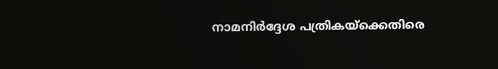നാമനിർദ്ദേശ പത്രികയ്‌ക്കെതിരെ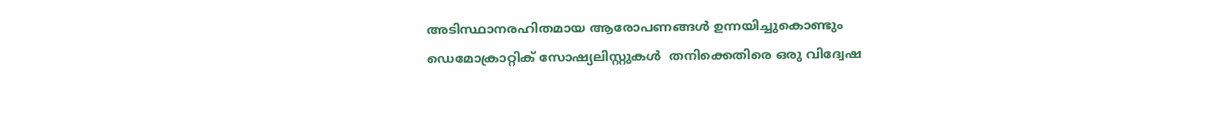അടിസ്ഥാനരഹിതമായ ആരോപണങ്ങൾ ഉന്നയിച്ചുകൊണ്ടും  ഡെമോക്രാറ്റിക് സോഷ്യലിസ്റ്റുകൾ  തനിക്കെതിരെ ഒരു വിദ്വേഷ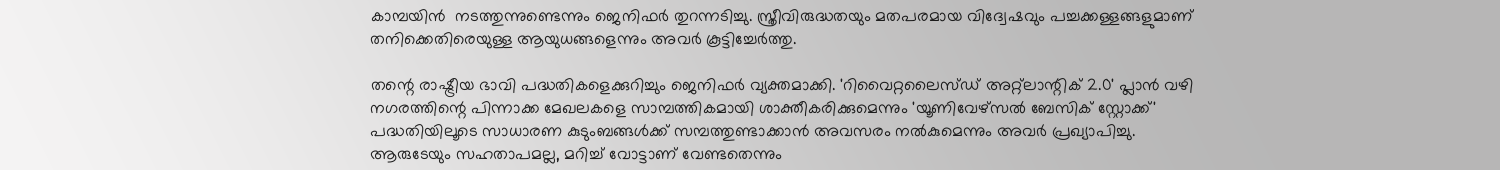കാമ്പയിൻ  നടത്തുന്നുണ്ടെന്നും ജെനിഫർ തുറന്നടിച്ചു. സ്ത്രീവിരുദ്ധതയും മതപരമായ വിദ്വേഷവും പച്ചക്കള്ളങ്ങളുമാണ് തനിക്കെതിരെയുള്ള ആയുധങ്ങളെന്നും അവർ കൂട്ടിച്ചേർത്തു.

തന്റെ രാഷ്ട്രീയ ഭാവി പദ്ധതികളെക്കുറിച്ചും ജെനിഫർ വ്യക്തമാക്കി. 'റിവൈറ്റലൈസ്ഡ് അറ്റ്‌ലാന്റിക് 2.0' പ്ലാൻ വഴി നഗരത്തിന്റെ പിന്നാക്ക മേഖലകളെ സാമ്പത്തികമായി ശാക്തീകരിക്കുമെന്നും 'യൂണിവേഴ്സൽ ബേസിക് സ്റ്റോക്ക്' പദ്ധതിയിലൂടെ സാധാരണ കുടുംബങ്ങൾക്ക് സമ്പത്തുണ്ടാക്കാൻ അവസരം നൽകുമെന്നും അവർ പ്രഖ്യാപിച്ചു. ആരുടേയും സഹതാപമല്ല, മറിച്ച് വോട്ടാണ് വേണ്ടതെന്നും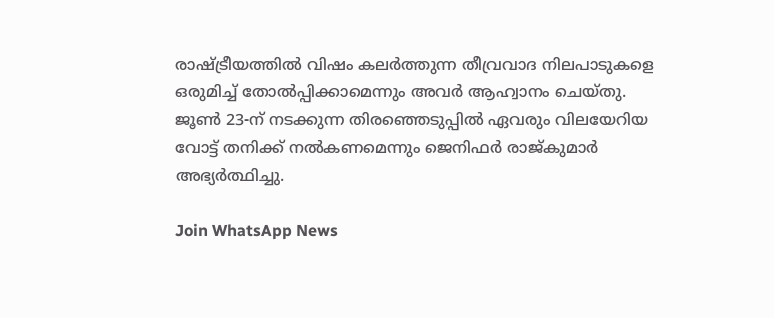രാഷ്ട്രീയത്തിൽ വിഷം കലർത്തുന്ന തീവ്രവാദ നിലപാടുകളെ ഒരുമിച്ച് തോൽപ്പിക്കാമെന്നും അവർ ആഹ്വാനം ചെയ്തു. ജൂൺ 23-ന് നടക്കുന്ന തിരഞ്ഞെടുപ്പിൽ ഏവരും വിലയേറിയ വോട്ട് തനിക്ക് നൽകണമെന്നും ജെനിഫർ രാജ്‌കുമാർ അഭ്യർത്ഥിച്ചു.

Join WhatsApp News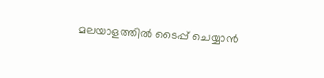മലയാളത്തില്‍ ടൈപ്പ് ചെയ്യാന്‍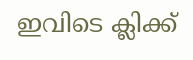ഇവിടെ ക്ലിക്ക്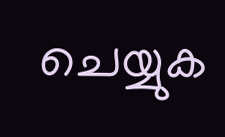ചെയ്യുക